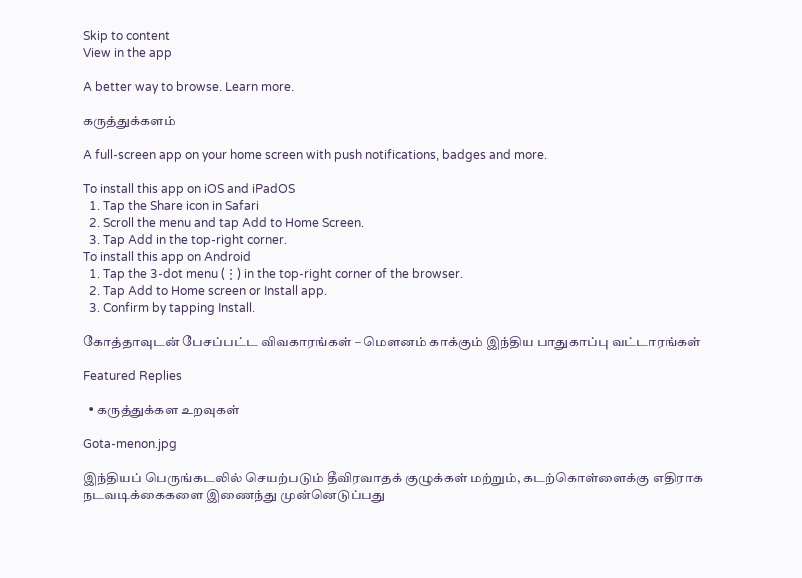Skip to content
View in the app

A better way to browse. Learn more.

கருத்துக்களம்

A full-screen app on your home screen with push notifications, badges and more.

To install this app on iOS and iPadOS
  1. Tap the Share icon in Safari
  2. Scroll the menu and tap Add to Home Screen.
  3. Tap Add in the top-right corner.
To install this app on Android
  1. Tap the 3-dot menu (⋮) in the top-right corner of the browser.
  2. Tap Add to Home screen or Install app.
  3. Confirm by tapping Install.

கோத்தாவுடன் பேசப்பட்ட விவகாரங்கள் – மௌனம் காக்கும் இந்திய பாதுகாப்பு வட்டாரங்கள்

Featured Replies

  • கருத்துக்கள உறவுகள்

Gota-menon.jpg

இந்தியப் பெருங்கடலில் செயற்படும் தீவிரவாதக் குழுக்கள் மற்றும், கடற்கொள்ளைக்கு எதிராக நடவடிக்கைகளை இணைந்து முன்னெடுப்பது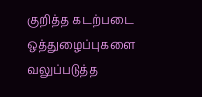குறித்த கடற்படை ஒத்துழைப்புகளை வலுப்படுத்த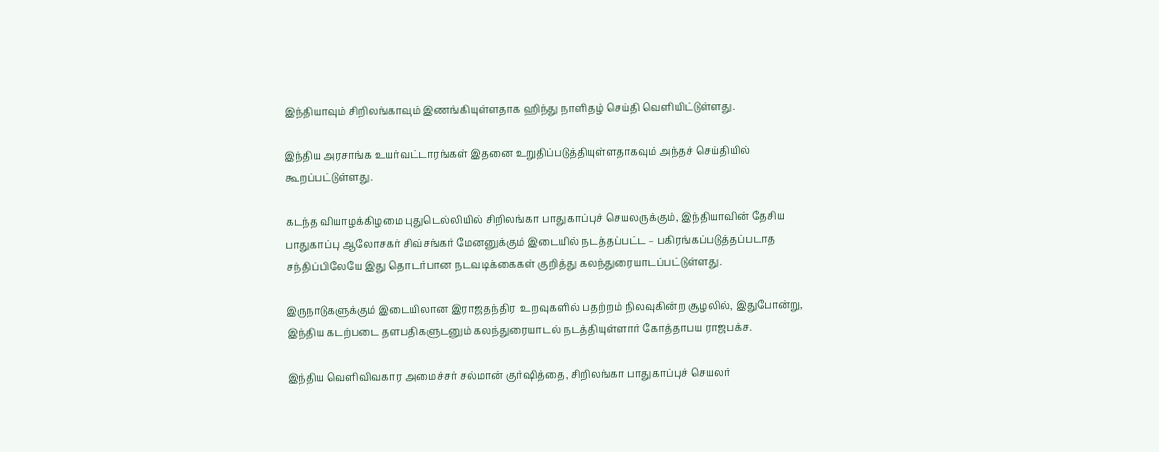இந்தியாவும் சிறிலங்காவும் இணங்கியுள்ளதாக ஹிந்து நாளிதழ் செய்தி வெளியிட்டுள்ளது.

இந்திய அரசாங்க உயர்வட்டாரங்கள் இதனை உறுதிப்படுத்தியுள்ளதாகவும் அந்தச் செய்தியில் கூறப்பட்டுள்ளது.

கடந்த வியாழக்கிழமை புதுடெல்லியில் சிறிலங்கா பாதுகாப்புச் செயலருக்கும், இந்தியாவின் தேசிய பாதுகாப்பு ஆலோசகர் சிவ்சங்கர் மேனனுக்கும் இடையில் நடத்தப்பட்ட – பகிரங்கப்படுத்தப்படாத சந்திப்பிலேயே இது தொடர்பான நடவடிக்கைகள் குறித்து கலந்துரையாடப்பட்டுள்ளது.

இருநாடுகளுக்கும் இடையிலான இராஜதந்திர  உறவுகளில் பதற்றம் நிலவுகின்ற சூழலில், இதுபோன்று, இந்திய கடற்படை தளபதிகளுடனும் கலந்துரையாடல் நடத்தியுள்ளார் கோத்தாபய ராஜபக்ச.

இந்திய வெளிவிவகார அமைச்சர் சல்மான் குர்ஷித்தை, சிறிலங்கா பாதுகாப்புச் செயலர்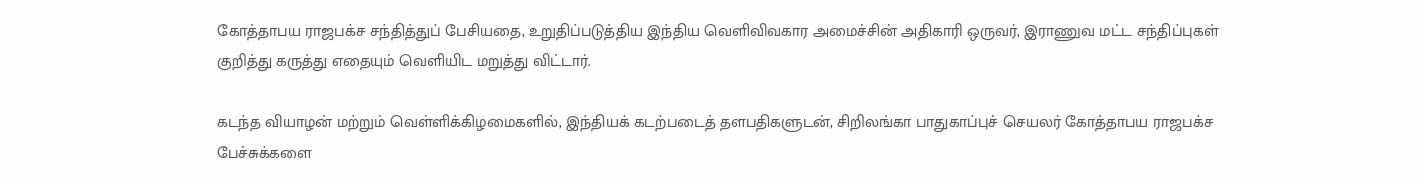கோத்தாபய ராஜபக்ச சந்தித்துப் பேசியதை, உறுதிப்படுத்திய இந்திய வெளிவிவகார அமைச்சின் அதிகாரி ஒருவர், இராணுவ மட்ட சந்திப்புகள் குறித்து கருத்து எதையும் வெளியிட மறுத்து விட்டார்.

கடந்த வியாழன் மற்றும் வெள்ளிக்கிழமைகளில், இந்தியக் கடற்படைத் தளபதிகளுடன், சிறிலங்கா பாதுகாப்புச் செயலர் கோத்தாபய ராஜபக்ச பேச்சுக்களை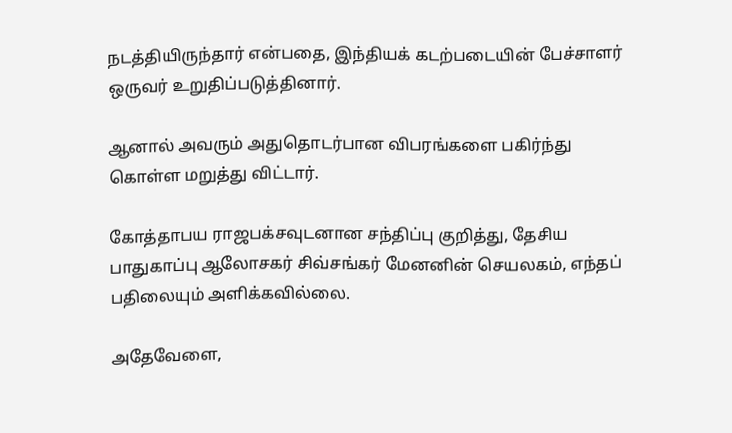நடத்தியிருந்தார் என்பதை, இந்தியக் கடற்படையின் பேச்சாளர் ஒருவர் உறுதிப்படுத்தினார்.

ஆனால் அவரும் அதுதொடர்பான விபரங்களை பகிர்ந்து கொள்ள மறுத்து விட்டார்.

கோத்தாபய ராஜபக்சவுடனான சந்திப்பு குறித்து, தேசிய பாதுகாப்பு ஆலோசகர் சிவ்சங்கர் மேனனின் செயலகம், எந்தப் பதிலையும் அளிக்கவில்லை.

அதேவேளை,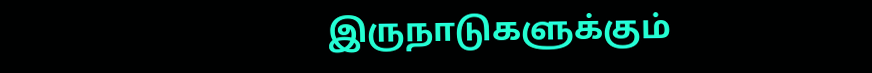இருநாடுகளுக்கும்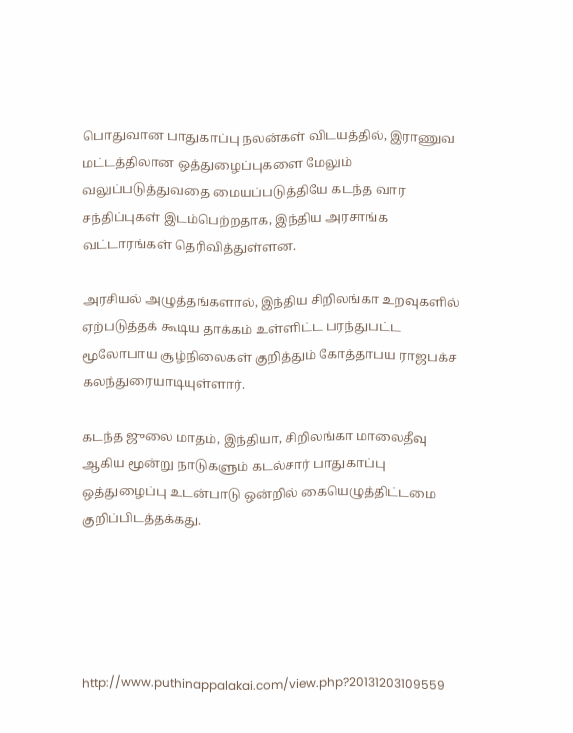பொதுவான பாதுகாப்பு நலன்கள் விடயத்தில், இராணுவ மட்டத்திலான ஒத்துழைப்புகளை மேலும் வலுப்படுத்துவதை மையப்படுத்தியே கடந்த வார சந்திப்புகள் இடம்பெற்றதாக, இந்திய அரசாங்க வட்டாரங்கள் தெரிவித்துள்ளன.

அரசியல் அழுத்தங்களால், இந்திய சிறிலங்கா உறவுகளில் ஏற்படுத்தக் கூடிய தாக்கம் உள்ளிட்ட பரந்துபட்ட மூலோபாய சூழ்நிலைகள் குறித்தும் கோத்தாபய ராஜபக்ச கலந்துரையாடியுள்ளார்.

கடந்த ஜுலை மாதம், இந்தியா, சிறிலங்கா மாலைதீவு ஆகிய மூன்று நாடுகளும் கடல்சார் பாதுகாப்பு ஒத்துழைப்பு உடன்பாடு ஒன்றில் கையெழுத்திட்டமை குறிப்பிடத்தக்கது.





http://www.puthinappalakai.com/view.php?20131203109559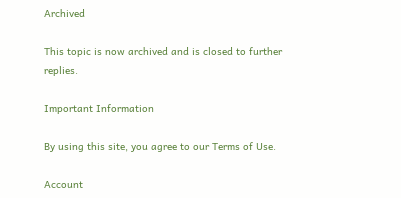Archived

This topic is now archived and is closed to further replies.

Important Information

By using this site, you agree to our Terms of Use.

Account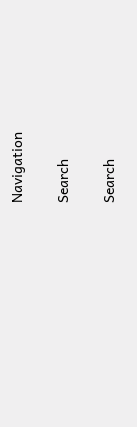Navigation

Search

Search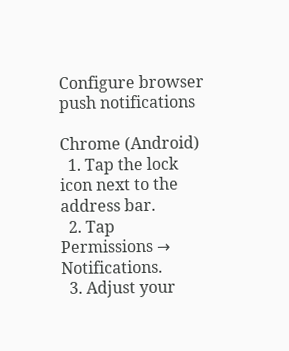Configure browser push notifications

Chrome (Android)
  1. Tap the lock icon next to the address bar.
  2. Tap Permissions → Notifications.
  3. Adjust your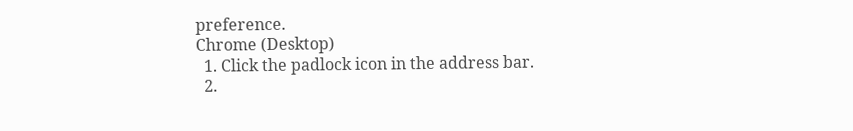preference.
Chrome (Desktop)
  1. Click the padlock icon in the address bar.
  2.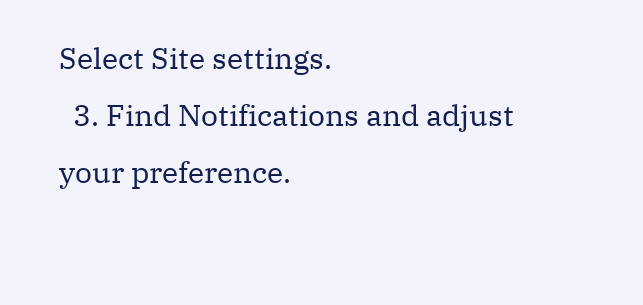Select Site settings.
  3. Find Notifications and adjust your preference.